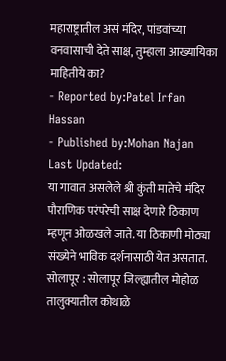महाराष्ट्रातील असं मंदिर, पांडवांच्या वनवासाची देते साक्ष, तुम्हाला आख्यायिका माहितीये का?
- Reported by:Patel Irfan Hassan
- Published by:Mohan Najan
Last Updated:
या गावात असलेले श्री कुंती मातेचे मंदिर पौराणिक परंपरेची साक्ष देणारे ठिकाण म्हणून ओळखले जाते. या ठिकाणी मोठ्या संख्येने भाविक दर्शनासाठी येत असतात.
सोलापूर : सोलापूर जिल्ह्यातील मोहोळ तालुक्यातील कोथाळे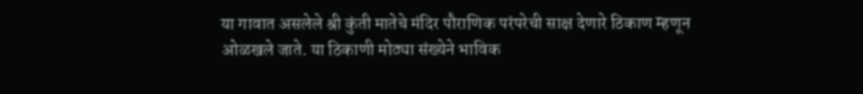या गावात असलेले श्री कुंती मातेचे मंदिर पौराणिक परंपरेची साक्ष देणारे ठिकाण म्हणून ओळखले जाते. या ठिकाणी मोठ्या संख्येने भाविक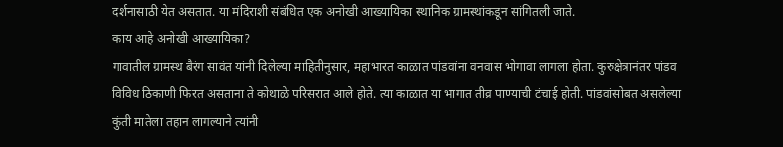दर्शनासाठी येत असतात. या मंदिराशी संबंधित एक अनोखी आख्यायिका स्थानिक ग्रामस्थांकडून सांगितली जाते.
काय आहे अनोखी आख्यायिका?
गावातील ग्रामस्थ बैरंग सावंत यांनी दिलेल्या माहितीनुसार, महाभारत काळात पांडवांना वनवास भोगावा लागला होता. कुरुक्षेत्रानंतर पांडव विविध ठिकाणी फिरत असताना ते कोथाळे परिसरात आले होते. त्या काळात या भागात तीव्र पाण्याची टंचाई होती. पांडवांसोबत असलेल्या कुंती मातेला तहान लागल्याने त्यांनी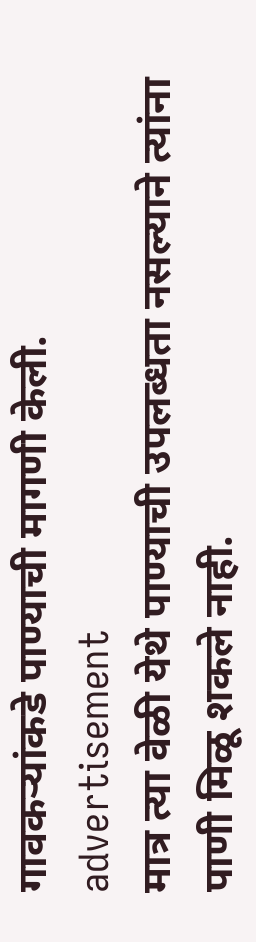गावकऱ्यांकडे पाण्याची मागणी केली.
advertisement
मात्र त्या वेळी येथे पाण्याची उपलब्धता नसल्याने त्यांना पाणी मिळू शकले नाही.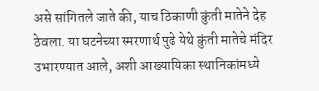असे सांगितले जाते की, याच ठिकाणी कुंती मातेने देह ठेवला. या घटनेच्या स्मरणार्थ पुढे येथे कुंती मातेचे मंदिर उभारण्यात आले, अशी आख्यायिका स्थानिकांमध्ये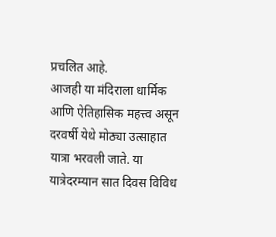प्रचलित आहे.
आजही या मंदिराला धार्मिक आणि ऐतिहासिक महत्त्व असून दरवर्षी येथे मोठ्या उत्साहात यात्रा भरवली जाते. या यात्रेदरम्यान सात दिवस विविध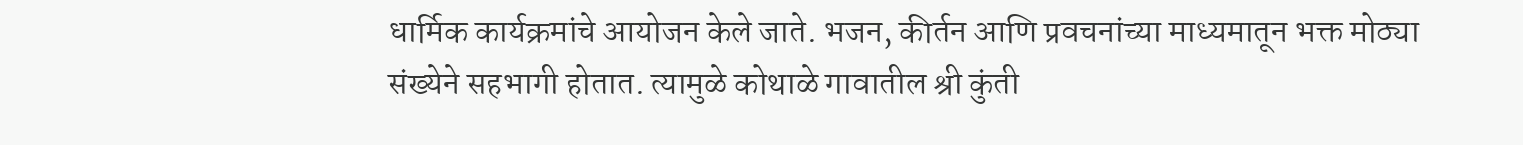धार्मिक कार्यक्रमांचे आयोजन केले जाते. भजन, कीर्तन आणि प्रवचनांच्या माध्यमातून भक्त मोठ्या संख्येने सहभागी होतात. त्यामुळे कोथाळे गावातील श्री कुंती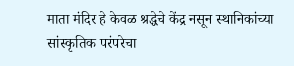माता मंदिर हे केवळ श्रद्धेचे केंद्र नसून स्थानिकांच्या सांस्कृतिक परंपरेचा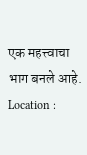एक महत्त्वाचा भाग बनले आहे.
Location :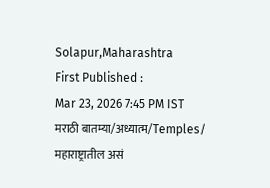Solapur,Maharashtra
First Published :
Mar 23, 2026 7:45 PM IST
मराठी बातम्या/अध्यात्म/Temples/
महाराष्ट्रातील असं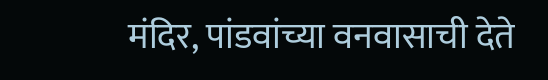मंदिर, पांडवांच्या वनवासाची देते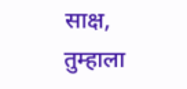साक्ष, तुम्हाला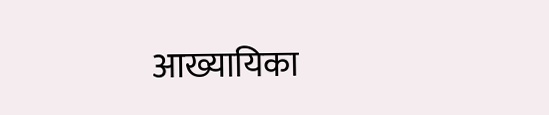आख्यायिका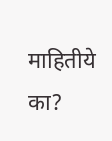माहितीये का?